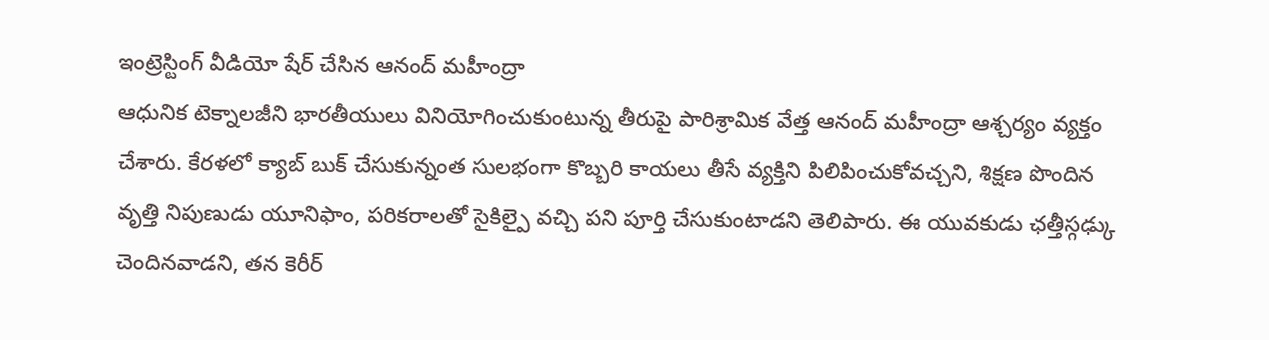ఇంట్రెస్టింగ్ వీడియో షేర్ చేసిన ఆనంద్ మహీంద్రా
ఆధునిక టెక్నాలజీని భారతీయులు వినియోగించుకుంటున్న తీరుపై పారిశ్రామిక వేత్త ఆనంద్ మహీంద్రా ఆశ్చర్యం వ్యక్తం చేశారు. కేరళలో క్యాబ్ బుక్ చేసుకున్నంత సులభంగా కొబ్బరి కాయలు తీసే వ్యక్తిని పిలిపించుకోవచ్చని, శిక్షణ పొందిన వృత్తి నిపుణుడు యూనిఫాం, పరికరాలతో సైకిల్పై వచ్చి పని పూర్తి చేసుకుంటాడని తెలిపారు. ఈ యువకుడు ఛత్తీస్గఢ్కు చెందినవాడని, తన కెరీర్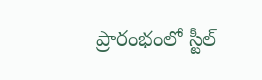ప్రారంభంలో స్టీల్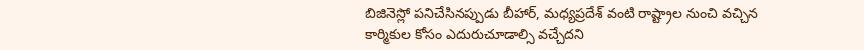బిజినెస్లో పనిచేసినప్పుడు బీహార్, మధ్యప్రదేశ్ వంటి రాష్ట్రాల నుంచి వచ్చిన కార్మికుల కోసం ఎదురుచూడాల్సి వచ్చేదని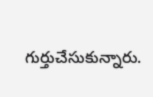గుర్తుచేసుకున్నారు.